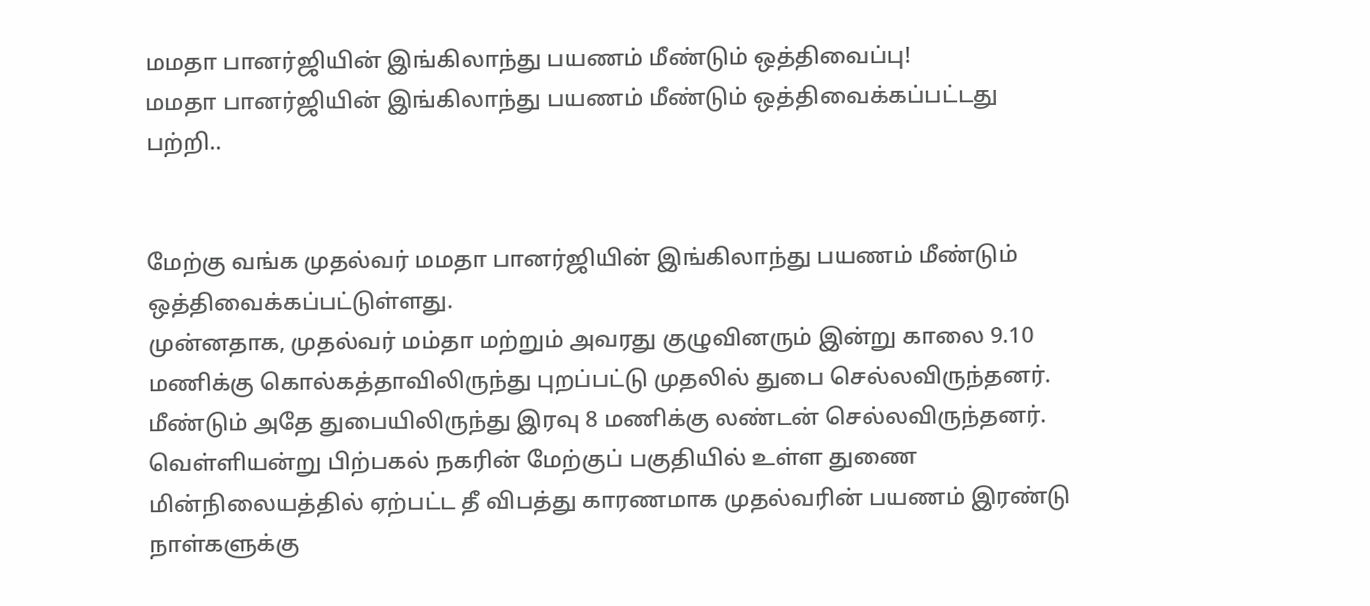மமதா பானர்ஜியின் இங்கிலாந்து பயணம் மீண்டும் ஒத்திவைப்பு!
மமதா பானர்ஜியின் இங்கிலாந்து பயணம் மீண்டும் ஒத்திவைக்கப்பட்டது பற்றி..


மேற்கு வங்க முதல்வர் மமதா பானர்ஜியின் இங்கிலாந்து பயணம் மீண்டும் ஒத்திவைக்கப்பட்டுள்ளது.
முன்னதாக, முதல்வர் மம்தா மற்றும் அவரது குழுவினரும் இன்று காலை 9.10 மணிக்கு கொல்கத்தாவிலிருந்து புறப்பட்டு முதலில் துபை செல்லவிருந்தனர். மீண்டும் அதே துபையிலிருந்து இரவு 8 மணிக்கு லண்டன் செல்லவிருந்தனர்.
வெள்ளியன்று பிற்பகல் நகரின் மேற்குப் பகுதியில் உள்ள துணை மின்நிலையத்தில் ஏற்பட்ட தீ விபத்து காரணமாக முதல்வரின் பயணம் இரண்டு நாள்களுக்கு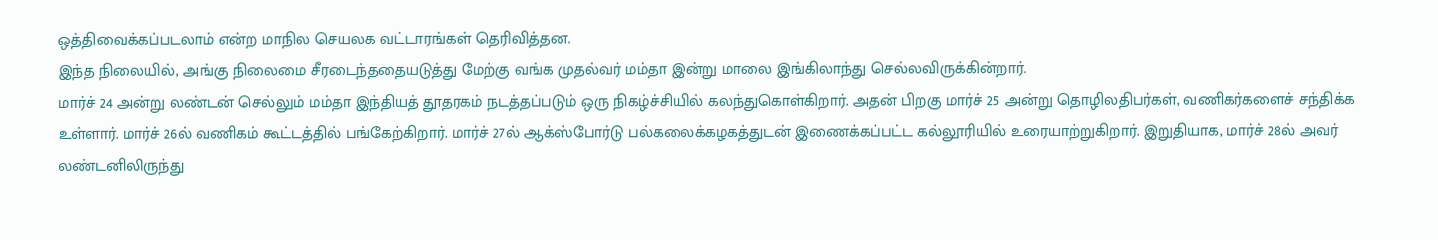ஒத்திவைக்கப்படலாம் என்ற மாநில செயலக வட்டாரங்கள் தெரிவித்தன.
இந்த நிலையில், அங்கு நிலைமை சீரடைந்ததையடுத்து மேற்கு வங்க முதல்வர் மம்தா இன்று மாலை இங்கிலாந்து செல்லவிருக்கின்றார்.
மார்ச் 24 அன்று லண்டன் செல்லும் மம்தா இந்தியத் தூதரகம் நடத்தப்படும் ஒரு நிகழ்ச்சியில் கலந்துகொள்கிறார். அதன் பிறகு மார்ச் 25 அன்று தொழிலதிபர்கள், வணிகர்களைச் சந்திக்க உள்ளார். மார்ச் 26ல் வணிகம் கூட்டத்தில் பங்கேற்கிறார். மார்ச் 27ல் ஆக்ஸ்போர்டு பல்கலைக்கழகத்துடன் இணைக்கப்பட்ட கல்லூரியில் உரையாற்றுகிறார். இறுதியாக, மார்ச் 28ல் அவர் லண்டனிலிருந்து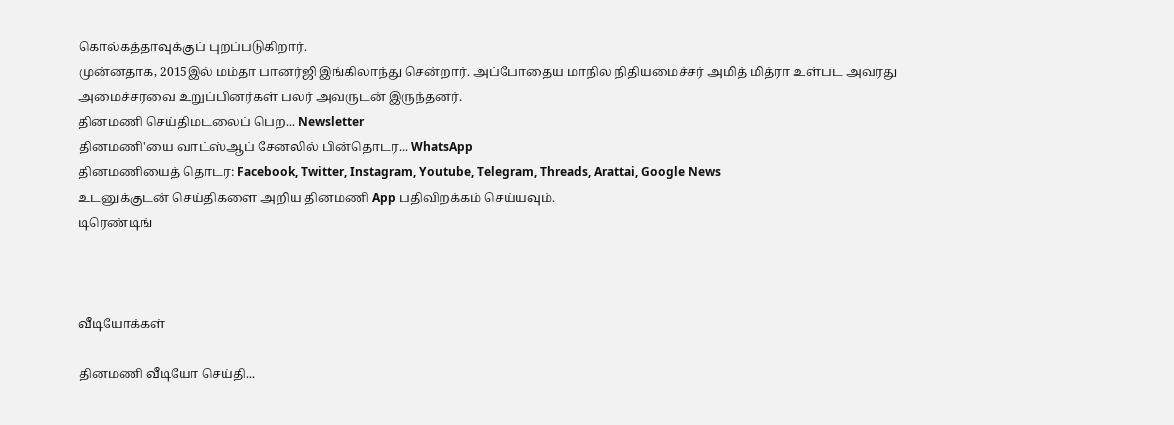கொல்கத்தாவுக்குப் புறப்படுகிறார்.
முன்னதாக, 2015இல் மம்தா பானர்ஜி இங்கிலாந்து சென்றார். அப்போதைய மாநில நிதியமைச்சர் அமித் மித்ரா உள்பட அவரது அமைச்சரவை உறுப்பினர்கள் பலர் அவருடன் இருந்தனர்.
தினமணி செய்திமடலைப் பெற... Newsletter
தினமணி'யை வாட்ஸ்ஆப் சேனலில் பின்தொடர... WhatsApp
தினமணியைத் தொடர: Facebook, Twitter, Instagram, Youtube, Telegram, Threads, Arattai, Google News
உடனுக்குடன் செய்திகளை அறிய தினமணி App பதிவிறக்கம் செய்யவும்.
டிரெண்டிங்



வீடியோக்கள்

தினமணி வீடியோ செய்தி...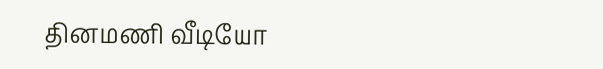தினமணி வீடியோ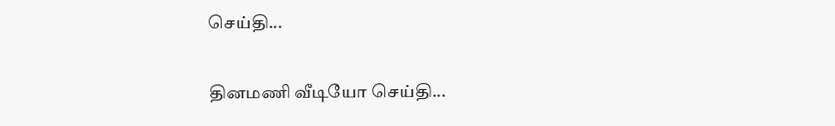செய்தி...

தினமணி வீடியோ செய்தி...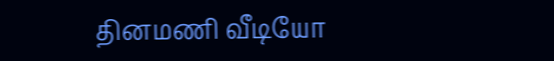தினமணி வீடியோ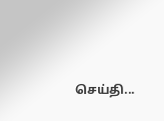செய்தி...